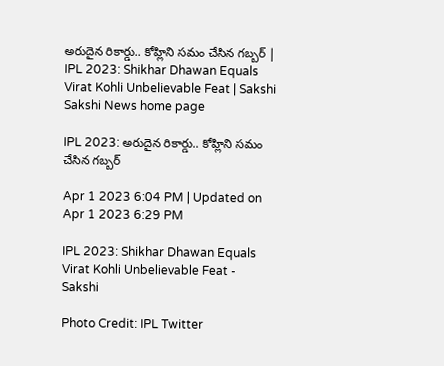అరుదైన రికార్డు.. కోహ్లిని సమం చేసిన గబ్బర్‌ | IPL 2023: Shikhar Dhawan Equals Virat Kohli Unbelievable Feat | Sakshi
Sakshi News home page

IPL 2023: అరుదైన రికార్డు.. కోహ్లిని సమం చేసిన గబ్బర్‌

Apr 1 2023 6:04 PM | Updated on Apr 1 2023 6:29 PM

IPL 2023: Shikhar Dhawan Equals Virat Kohli Unbelievable Feat - Sakshi

Photo Credit: IPL Twitter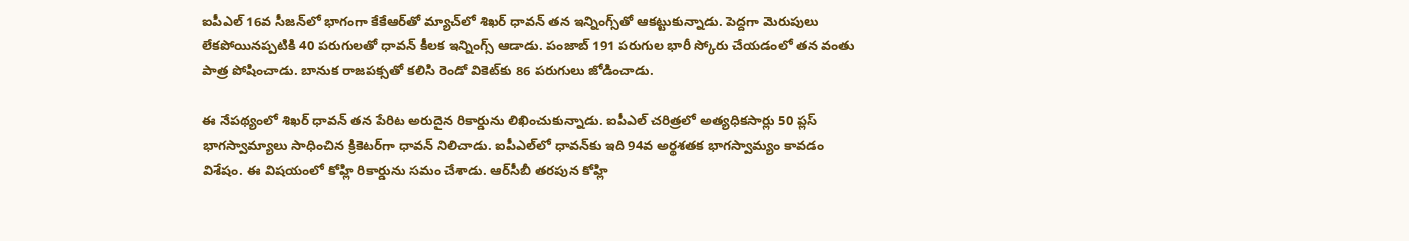ఐపీఎల్‌ 16వ సీజన్‌లో భాగంగా కేకేఆర్‌తో మ్యాచ్‌లో శిఖర్‌ ధావన్‌ తన ఇన్నింగ్స్‌తో ఆకట్టుకున్నాడు. పెద్దగా మెరుపులు లేకపోయినప్పటికి 40 పరుగులతో ధావన్‌ కీలక ఇన్నింగ్స్‌ ఆడాడు. పంజాబ్‌ 191 పరుగుల భారీ స్కోరు చేయడంలో తన వంతు పాత్ర పోషించాడు. బానుక రాజపక్సతో కలిసి రెండో వికెట్‌కు 86 పరుగులు జోడించాడు.

ఈ నేపథ్యంలో శిఖర్‌ ధావన్‌ తన పేరిట అరుదైన రికార్డును లిఖించుకున్నాడు. ఐపీఎల్‌ చరిత్రలో అత్యధికసార్లు 50 ప్లస్‌ భాగస్వామ్యాలు సాధించిన క్రికెటర్‌గా ధావన్‌ నిలిచాడు. ఐపీఎల్‌లో ధావన్‌కు ఇది 94వ అర్థశతక భాగస్వామ్యం కావడం విశేషం. ఈ విషయంలో కోహ్లి రికార్డును సమం చేశాడు. ఆర్‌సీబీ తరపున కోహ్లి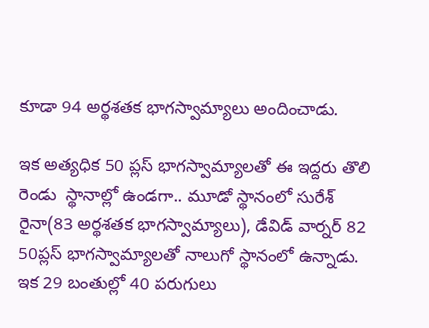కూడా 94 అర్థశతక భాగస్వామ్యాలు అందించాడు.

ఇక అత్యధిక 50 ప్లస్‌ భాగస్వామ్యాలతో ఈ ఇద్దరు తొలి రెండు  స్థానాల్లో ఉండగా.. మూడో స్థానంలో సురేశ్‌ రైనా(83 అర్థశతక భాగస్వామ్యాలు), డేవిడ్‌ వార్నర్‌ 82 50ప్లస్‌ భాగస్వామ్యాలతో నాలుగో స్థానంలో ఉన్నాడు. ఇక 29 బంతుల్లో 40 పరుగులు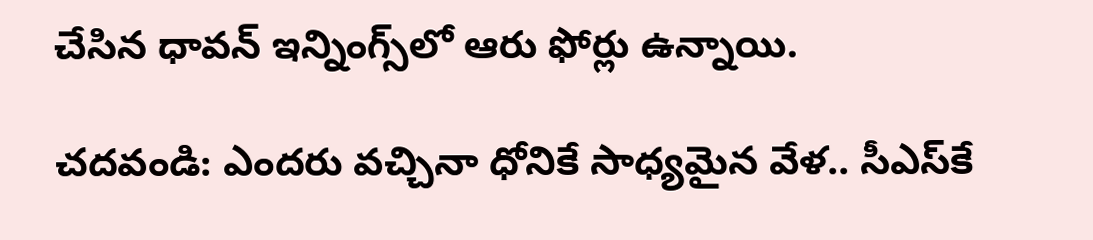చేసిన ధావన్‌ ఇన్నింగ్స్‌లో ఆరు ఫోర్లు ఉన్నాయి.

చదవండి: ఎందరు వచ్చినా ధోనికే సాధ్యమైన వేళ.. సీఎస్‌కే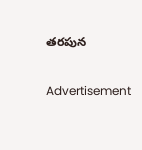తరపున

Advertisement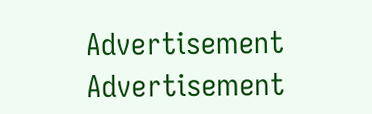Advertisement
Advertisement